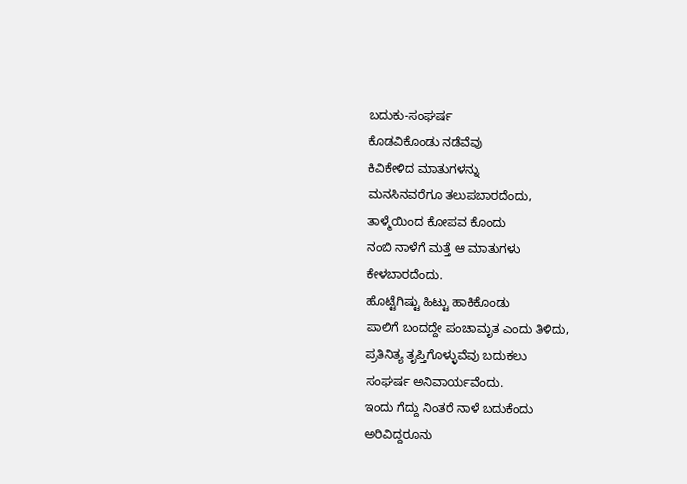ಬದುಕು-ಸಂಘರ್ಷ
ಕೊಡವಿಕೊಂಡು ನಡೆವೆವು
ಕಿವಿಕೇಳಿದ ಮಾತುಗಳನ್ನು
ಮನಸಿನವರೆಗೂ ತಲುಪಬಾರದೆಂದು,
ತಾಳ್ಮೆಯಿಂದ ಕೋಪವ ಕೊಂದು
ನಂಬಿ ನಾಳೆಗೆ ಮತ್ತೆ ಆ ಮಾತುಗಳು
ಕೇಳಬಾರದೆಂದು.
ಹೊಟ್ಟೆಗಿಷ್ಟು ಹಿಟ್ಟು ಹಾಕಿಕೊಂಡು
ಪಾಲಿಗೆ ಬಂದದ್ದೇ ಪಂಚಾಮೃತ ಎಂದು ತಿಳಿದು,
ಪ್ರತಿನಿತ್ಯ ತೃಪ್ತಿಗೊಳ್ಳುವೆವು ಬದುಕಲು
ಸಂಘರ್ಷ ಅನಿವಾರ್ಯವೆಂದು.
ಇಂದು ಗೆದ್ದು ನಿಂತರೆ ನಾಳೆ ಬದುಕೆಂದು
ಅರಿವಿದ್ದರೂನು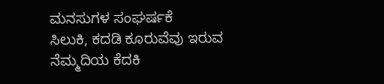ಮನಸುಗಳ ಸಂಘರ್ಷಕೆ
ಸಿಲುಕಿ, ಕದಡಿ ಕೂರುವೆವು ಇರುವ
ನೆಮ್ಮದಿಯ ಕೆದಕಿ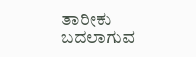ತಾರೀಕು ಬದಲಾಗುವ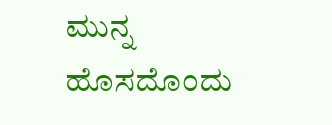ಮುನ್ನ ಹೊಸದೊಂದು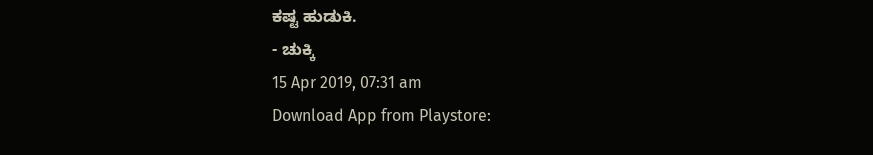ಕಷ್ಟ ಹುಡುಕಿ.
- ಚುಕ್ಕಿ
15 Apr 2019, 07:31 am
Download App from Playstore: